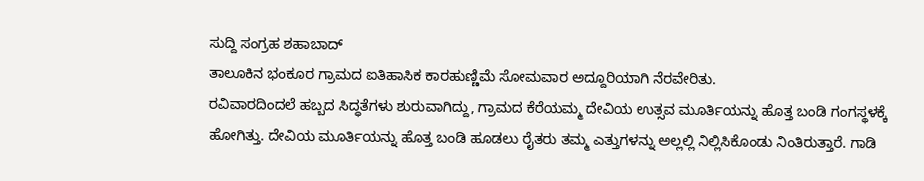ಸುದ್ದಿ ಸಂಗ್ರಹ ಶಹಾಬಾದ್
ತಾಲೂಕಿನ ಭಂಕೂರ ಗ್ರಾಮದ ಐತಿಹಾಸಿಕ ಕಾರಹುಣ್ಣಿಮೆ ಸೋಮವಾರ ಅದ್ದೂರಿಯಾಗಿ ನೆರವೇರಿತು.
ರವಿವಾರದಿಂದಲೆ ಹಬ್ಬದ ಸಿದ್ಧತೆಗಳು ಶುರುವಾಗಿದ್ದು, ಗ್ರಾಮದ ಕೆರೆಯಮ್ಮ ದೇವಿಯ ಉತ್ಸವ ಮೂರ್ತಿಯನ್ನು ಹೊತ್ತ ಬಂಡಿ ಗಂಗಸ್ಥಳಕ್ಕೆ ಹೋಗಿತ್ತು. ದೇವಿಯ ಮೂರ್ತಿಯನ್ನು ಹೊತ್ತ ಬಂಡಿ ಹೂಡಲು ರೈತರು ತಮ್ಮ ಎತ್ತುಗಳನ್ನು ಅಲ್ಲಲ್ಲಿ ನಿಲ್ಲಿಸಿಕೊಂಡು ನಿಂತಿರುತ್ತಾರೆ. ಗಾಡಿ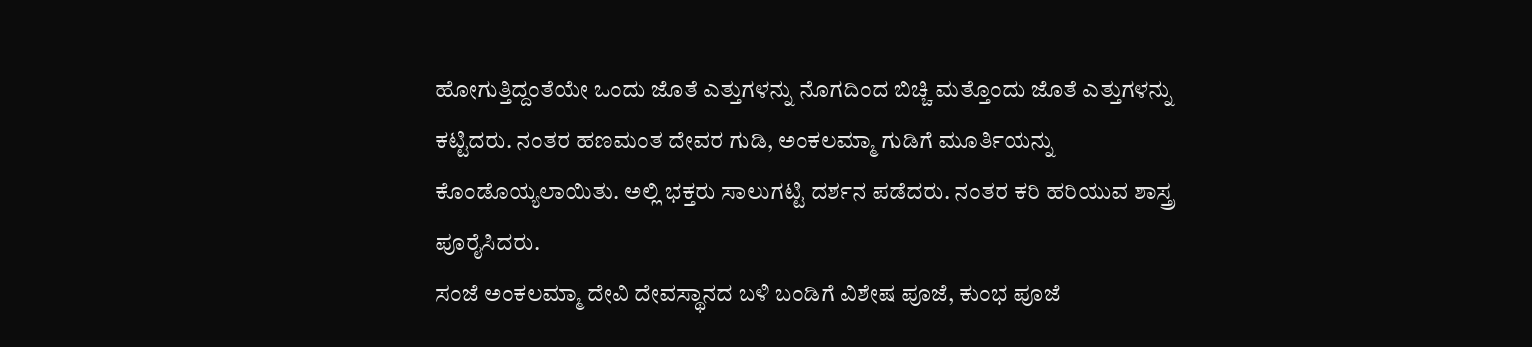ಹೋಗುತ್ತಿದ್ದಂತೆಯೇ ಒಂದು ಜೊತೆ ಎತ್ತುಗಳನ್ನು ನೊಗದಿಂದ ಬಿಚ್ಚಿ ಮತ್ತೊಂದು ಜೊತೆ ಎತ್ತುಗಳನ್ನು ಕಟ್ಟಿದರು. ನಂತರ ಹಣಮಂತ ದೇವರ ಗುಡಿ, ಅಂಕಲಮ್ಮಾ ಗುಡಿಗೆ ಮೂರ್ತಿಯನ್ನು ಕೊಂಡೊಯ್ಯಲಾಯಿತು. ಅಲ್ಲಿ ಭಕ್ತರು ಸಾಲುಗಟ್ಟಿ ದರ್ಶನ ಪಡೆದರು. ನಂತರ ಕರಿ ಹರಿಯುವ ಶಾಸ್ತ್ರ ಪೂರೈಸಿದರು.
ಸಂಜೆ ಅಂಕಲಮ್ಮಾ ದೇವಿ ದೇವಸ್ಥಾನದ ಬಳಿ ಬಂಡಿಗೆ ವಿಶೇಷ ಪೂಜೆ, ಕುಂಭ ಪೂಜೆ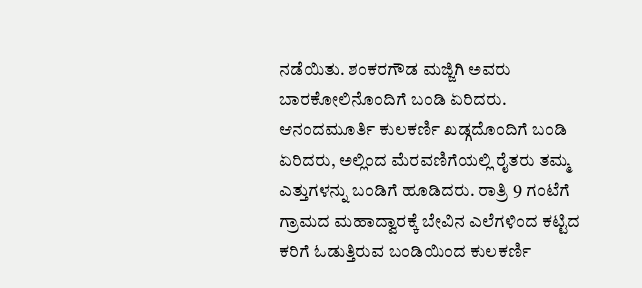ನಡೆಯಿತು. ಶಂಕರಗೌಡ ಮಜ್ಜಿಗಿ ಅವರು ಬಾರಕೋಲಿನೊಂದಿಗೆ ಬಂಡಿ ಏರಿದರು. ಆನಂದಮೂರ್ತಿ ಕುಲಕರ್ಣಿ ಖಡ್ಗದೊಂದಿಗೆ ಬಂಡಿ ಏರಿದರು, ಅಲ್ಲಿಂದ ಮೆರವಣಿಗೆಯಲ್ಲಿ ರೈತರು ತಮ್ಮ ಎತ್ತುಗಳನ್ನು ಬಂಡಿಗೆ ಹೂಡಿದರು. ರಾತ್ರಿ 9 ಗಂಟೆಗೆ ಗ್ರಾಮದ ಮಹಾದ್ವಾರಕ್ಕೆ ಬೇವಿನ ಎಲೆಗಳಿಂದ ಕಟ್ಟಿದ ಕರಿಗೆ ಓಡುತ್ತಿರುವ ಬಂಡಿಯಿಂದ ಕುಲಕರ್ಣಿ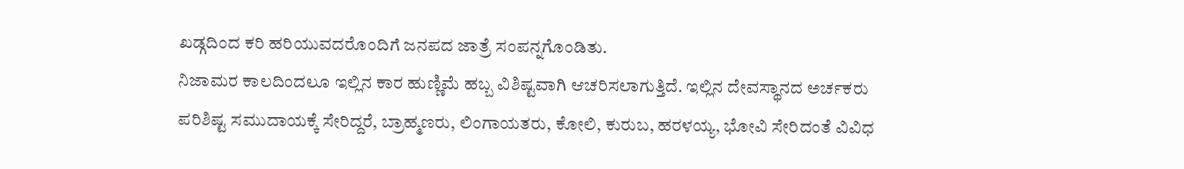ಖಡ್ಗದಿಂದ ಕರಿ ಹರಿಯುವದರೊಂದಿಗೆ ಜನಪದ ಜಾತ್ರೆ ಸಂಪನ್ನಗೊಂಡಿತು.
ನಿಜಾಮರ ಕಾಲದಿಂದಲೂ ಇಲ್ಲಿನ ಕಾರ ಹುಣ್ಣಿಮೆ ಹಬ್ಬ ವಿಶಿಷ್ಟವಾಗಿ ಆಚರಿಸಲಾಗುತ್ತಿದೆ. ಇಲ್ಲಿನ ದೇವಸ್ಥಾನದ ಅರ್ಚಕರು ಪರಿಶಿಷ್ಟ ಸಮುದಾಯಕ್ಕೆ ಸೇರಿದ್ದರೆ, ಬ್ರಾಹ್ಮಣರು, ಲಿಂಗಾಯತರು, ಕೋಲಿ, ಕುರುಬ, ಹರಳಯ್ಯ, ಭೋವಿ ಸೇರಿದಂತೆ ವಿವಿಧ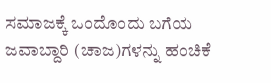ಸಮಾಜಕ್ಕೆ ಒಂದೊಂದು ಬಗೆಯ ಜವಾಬ್ದಾರಿ (ಚಾಜ)ಗಳನ್ನು ಹಂಚಿಕೆ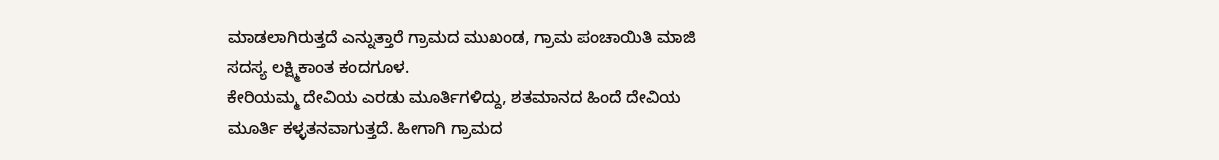ಮಾಡಲಾಗಿರುತ್ತದೆ ಎನ್ನುತ್ತಾರೆ ಗ್ರಾಮದ ಮುಖಂಡ, ಗ್ರಾಮ ಪಂಚಾಯಿತಿ ಮಾಜಿ ಸದಸ್ಯ ಲಕ್ಷ್ಮಿಕಾಂತ ಕಂದಗೂಳ.
ಕೇರಿಯಮ್ಮ ದೇವಿಯ ಎರಡು ಮೂರ್ತಿಗಳಿದ್ದು, ಶತಮಾನದ ಹಿಂದೆ ದೇವಿಯ ಮೂರ್ತಿ ಕಳ್ಳತನವಾಗುತ್ತದೆ. ಹೀಗಾಗಿ ಗ್ರಾಮದ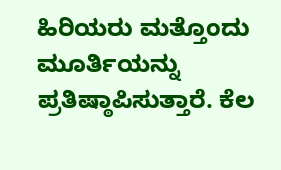ಹಿರಿಯರು ಮತ್ತೊಂದು ಮೂರ್ತಿಯನ್ನು ಪ್ರತಿಷ್ಠಾಪಿಸುತ್ತಾರೆ. ಕೆಲ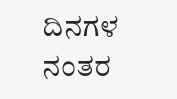ದಿನಗಳ ನಂತರ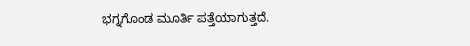ಭಗ್ನಗೊಂಡ ಮೂರ್ತಿ ಪತ್ತೆಯಾಗುತ್ತದೆ.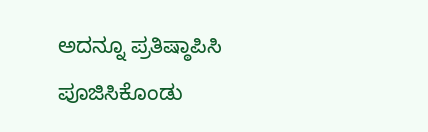ಅದನ್ನೂ ಪ್ರತಿಷ್ಠಾಪಿಸಿ ಪೂಜಿಸಿಕೊಂಡು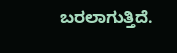ಬರಲಾಗುತ್ತಿದೆ.